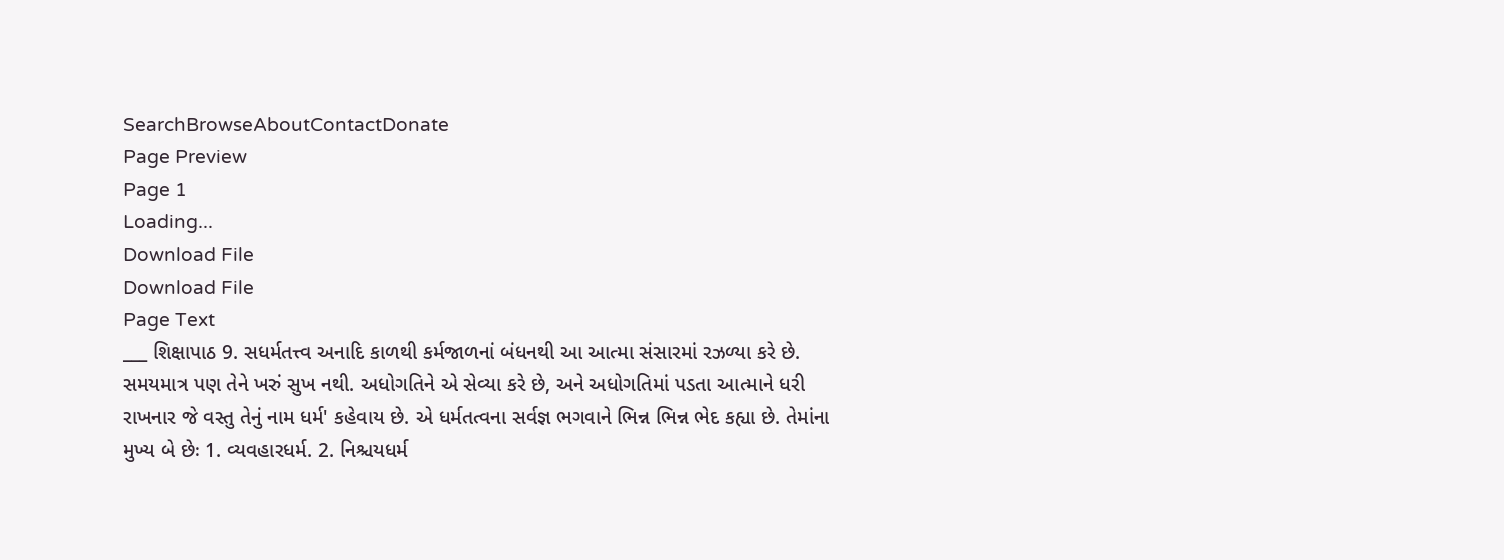SearchBrowseAboutContactDonate
Page Preview
Page 1
Loading...
Download File
Download File
Page Text
___ શિક્ષાપાઠ 9. સધર્મતત્ત્વ અનાદિ કાળથી કર્મજાળનાં બંધનથી આ આત્મા સંસારમાં રઝળ્યા કરે છે. સમયમાત્ર પણ તેને ખરું સુખ નથી. અધોગતિને એ સેવ્યા કરે છે, અને અધોગતિમાં પડતા આત્માને ધરી રાખનાર જે વસ્તુ તેનું નામ ધર્મ' કહેવાય છે. એ ધર્મતત્વના સર્વજ્ઞ ભગવાને ભિન્ન ભિન્ન ભેદ કહ્યા છે. તેમાંના મુખ્ય બે છેઃ 1. વ્યવહારધર્મ. 2. નિશ્ચયધર્મ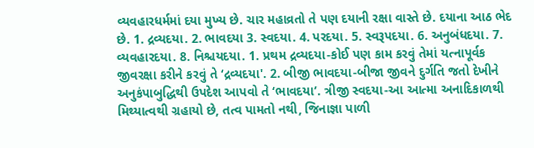વ્યવહારધર્મમાં દયા મુખ્ય છે. ચાર મહાવ્રતો તે પણ દયાની રક્ષા વાસ્તે છે. દયાના આઠ ભેદ છે. 1. દ્રવ્યદયા. 2. ભાવદયા 3. સ્વદયા. 4. પરદયા. 5. સ્વરૂપદયા. 6. અનુબંધદયા. 7. વ્યવહારદયા. 8. નિશ્ચયદયા. 1. પ્રથમ દ્રવ્યદયા-કોઈ પણ કામ કરવું તેમાં યત્નાપૂર્વક જીવરક્ષા કરીને કરવું તે ‘દ્રવ્યદયા'. 2. બીજી ભાવદયા-બીજા જીવને દુર્ગતિ જતો દેખીને અનુકંપાબુદ્ધિથી ઉપદેશ આપવો તે ‘ભાવદયા’. ત્રીજી સ્વદયા-આ આત્મા અનાદિકાળથી મિથ્યાત્વથી ગ્રહાયો છે, તત્વ પામતો નથી, જિનાજ્ઞા પાળી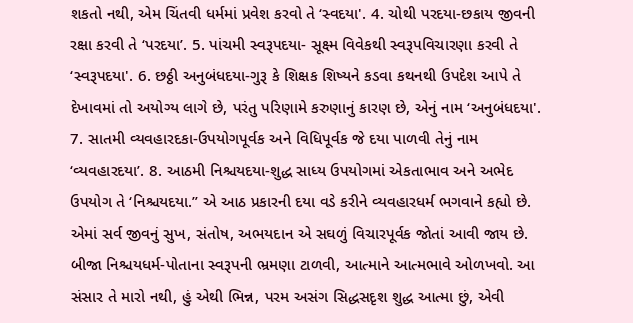શકતો નથી, એમ ચિંતવી ધર્મમાં પ્રવેશ કરવો તે ‘સ્વદયા'. 4. ચોથી પરદયા-છકાય જીવની રક્ષા કરવી તે ‘પરદયા’. 5. પાંચમી સ્વરૂપદયા- સૂક્ષ્મ વિવેકથી સ્વરૂપવિચારણા કરવી તે ‘સ્વરૂપદયા'. 6. છઠ્ઠી અનુબંધદયા-ગુરૂ કે શિક્ષક શિષ્યને કડવા કથનથી ઉપદેશ આપે તે દેખાવમાં તો અયોગ્ય લાગે છે, પરંતુ પરિણામે કરુણાનું કારણ છે, એનું નામ ‘અનુબંધદયા'. 7. સાતમી વ્યવહારદકા-ઉપયોગપૂર્વક અને વિધિપૂર્વક જે દયા પાળવી તેનું નામ ‘વ્યવહારદયા’. 8. આઠમી નિશ્ચયદયા-શુદ્ધ સાધ્ય ઉપયોગમાં એકતાભાવ અને અભેદ ઉપયોગ તે ‘નિશ્ચયદયા.” એ આઠ પ્રકારની દયા વડે કરીને વ્યવહારધર્મ ભગવાને કહ્યો છે. એમાં સર્વ જીવનું સુખ, સંતોષ, અભયદાન એ સઘળું વિચારપૂર્વક જોતાં આવી જાય છે. બીજા નિશ્ચયધર્મ-પોતાના સ્વરૂપની ભ્રમણા ટાળવી, આત્માને આત્મભાવે ઓળખવો. આ સંસાર તે મારો નથી, હું એથી ભિન્ન, પરમ અસંગ સિદ્ધસદૃશ શુદ્ધ આત્મા છું, એવી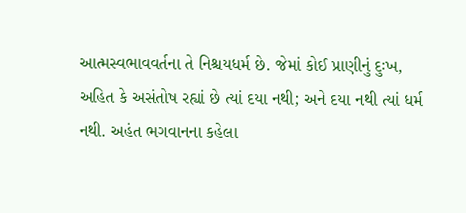આત્મસ્વભાવવર્તના તે નિશ્ચયધર્મ છે. જેમાં કોઈ પ્રાણીનું દુઃખ, અહિત કે અસંતોષ રહ્યાં છે ત્યાં દયા નથી; અને દયા નથી ત્યાં ધર્મ નથી. અહંત ભગવાનના કહેલા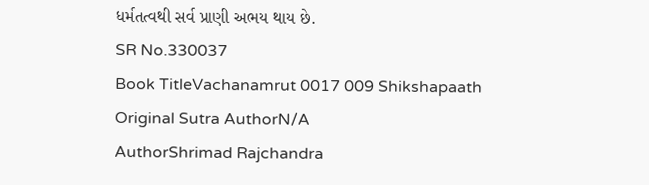ધર્મતત્વથી સર્વ પ્રાણી અભય થાય છે.
SR No.330037
Book TitleVachanamrut 0017 009 Shikshapaath
Original Sutra AuthorN/A
AuthorShrimad Rajchandra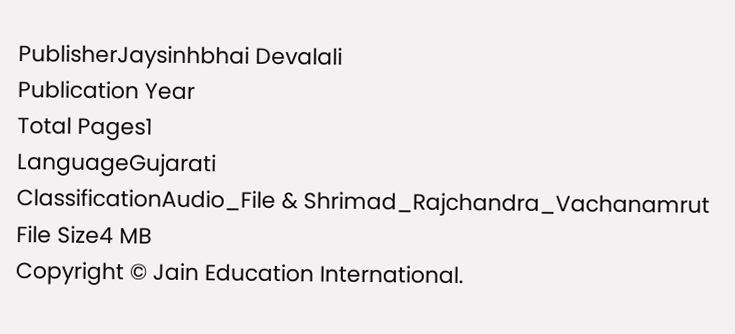PublisherJaysinhbhai Devalali
Publication Year
Total Pages1
LanguageGujarati
ClassificationAudio_File & Shrimad_Rajchandra_Vachanamrut
File Size4 MB
Copyright © Jain Education International.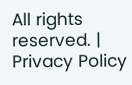All rights reserved. | Privacy Policy